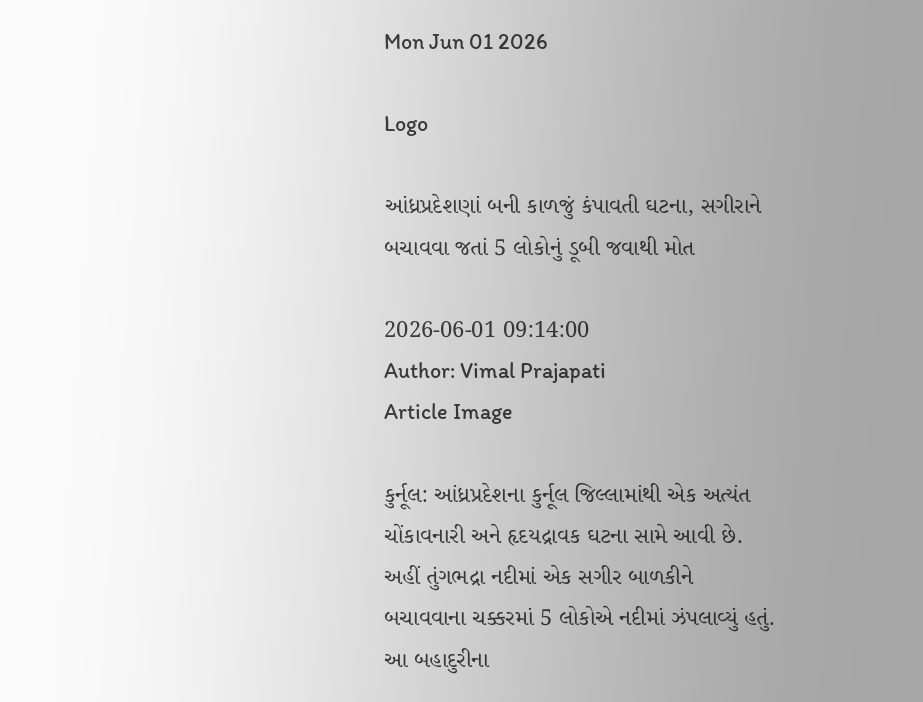Mon Jun 01 2026

Logo

આંધ્રપ્રદેશણાં બની કાળજું કંપાવતી ઘટના, સગીરાને બચાવવા જતાં 5 લોકોનું ડૂબી જવાથી મોત

2026-06-01 09:14:00
Author: Vimal Prajapati
Article Image

કુર્નૂલ: આંધ્રપ્રદેશના કુર્નૂલ જિલ્લામાંથી એક અત્યંત ચોંકાવનારી અને હૃદયદ્રાવક ઘટના સામે આવી છે. અહીં તુંગભદ્રા નદીમાં એક સગીર બાળકીને બચાવવાના ચક્કરમાં 5 લોકોએ નદીમાં ઝંપલાવ્યું હતું. આ બહાદુરીના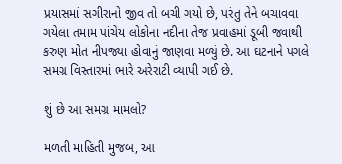પ્રયાસમાં સગીરાનો જીવ તો બચી ગયો છે, પરંતુ તેને બચાવવા ગયેલા તમામ પાંચેય લોકોના નદીના તેજ પ્રવાહમાં ડૂબી જવાથી કરુણ મોત નીપજ્યા હોવાનું જાણવા મળ્યું છે. આ ઘટનાને પગલે સમગ્ર વિસ્તારમાં ભારે અરેરાટી વ્યાપી ગઈ છે.

શું છે આ સમગ્ર મામલો?

મળતી માહિતી મુજબ, આ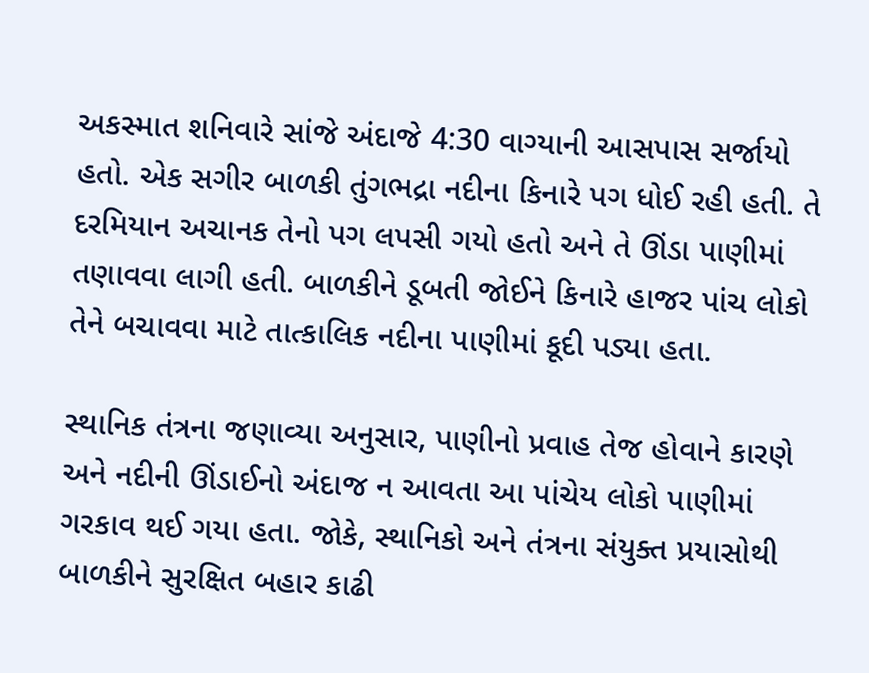અકસ્માત શનિવારે સાંજે અંદાજે 4:30 વાગ્યાની આસપાસ સર્જાયો હતો. એક સગીર બાળકી તુંગભદ્રા નદીના કિનારે પગ ધોઈ રહી હતી. તે દરમિયાન અચાનક તેનો પગ લપસી ગયો હતો અને તે ઊંડા પાણીમાં તણાવવા લાગી હતી. બાળકીને ડૂબતી જોઈને કિનારે હાજર પાંચ લોકો તેને બચાવવા માટે તાત્કાલિક નદીના પાણીમાં કૂદી પડ્યા હતા.

સ્થાનિક તંત્રના જણાવ્યા અનુસાર, પાણીનો પ્રવાહ તેજ હોવાને કારણે અને નદીની ઊંડાઈનો અંદાજ ન આવતા આ પાંચેય લોકો પાણીમાં ગરકાવ થઈ ગયા હતા. જોકે, સ્થાનિકો અને તંત્રના સંયુક્ત પ્રયાસોથી બાળકીને સુરક્ષિત બહાર કાઢી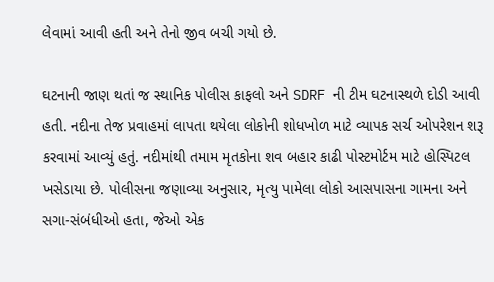લેવામાં આવી હતી અને તેનો જીવ બચી ગયો છે.

ઘટનાની જાણ થતાં જ સ્થાનિક પોલીસ કાફલો અને SDRF ની ટીમ ઘટનાસ્થળે દોડી આવી હતી. નદીના તેજ પ્રવાહમાં લાપતા થયેલા લોકોની શોધખોળ માટે વ્યાપક સર્ચ ઓપરેશન શરૂ કરવામાં આવ્યું હતું. નદીમાંથી તમામ મૃતકોના શવ બહાર કાઢી પોસ્ટમોર્ટમ માટે હોસ્પિટલ ખસેડાયા છે. પોલીસના જણાવ્યા અનુસાર, મૃત્યુ પામેલા લોકો આસપાસના ગામના અને સગા-સંબંધીઓ હતા, જેઓ એક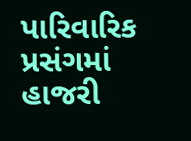પારિવારિક પ્રસંગમાં હાજરી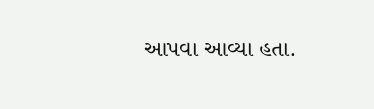આપવા આવ્યા હતા.